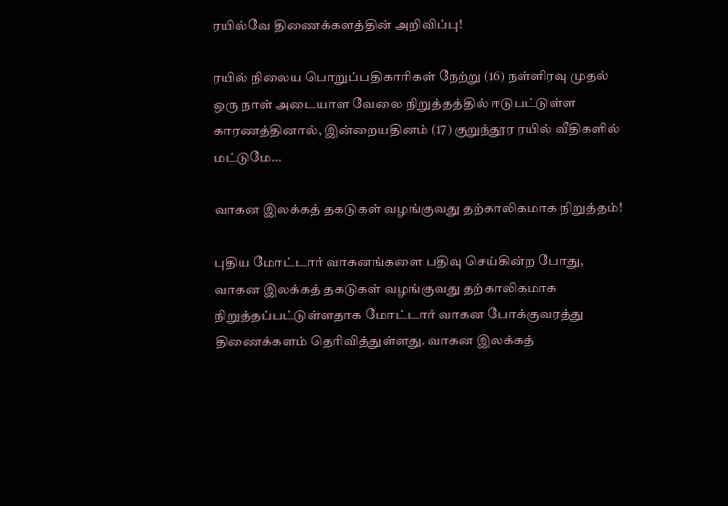ரயில்வே திணைக்களத்தின் அறிவிப்பு!

ரயில் நிலைய பொறுப்பதிகாரிகள் நேற்று (16) நள்ளிரவு முதல் ஒரு நாள் அடையாள வேலை நிறுத்தத்தில் ஈடுபட்டுள்ள காரணத்தினால், இன்றையதினம் (17) குறுந்தூர ரயில் வீதிகளில் மட்டுமே…

வாகன இலக்கத் தகடுகள் வழங்குவது தற்காலிகமாக நிறுத்தம்!

புதிய மோட்டார் வாகனங்களை பதிவு செய்கின்ற போது, வாகன இலக்கத் தகடுகள் வழங்குவது தற்காலிகமாக நிறுத்தப்பட்டுள்ளதாக மோட்டார் வாகன போக்குவரத்து திணைக்களம் தெரிவித்துள்ளது. வாகன இலக்கத்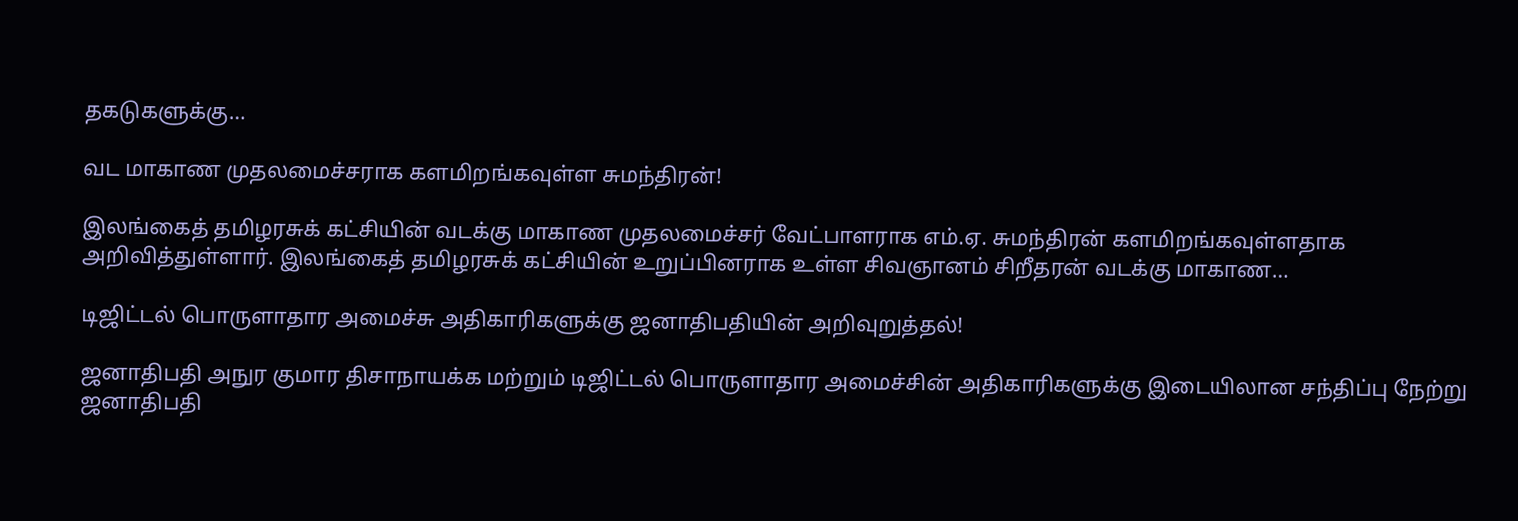தகடுகளுக்கு…

வட மாகாண முதலமைச்சராக களமிறங்கவுள்ள சுமந்திரன்!

இலங்கைத் தமிழரசுக் கட்சியின் வடக்கு மாகாண முதலமைச்சர் வேட்பாளராக எம்.ஏ. சுமந்திரன் களமிறங்கவுள்ளதாக அறிவித்துள்ளார். இலங்கைத் தமிழரசுக் கட்சியின் உறுப்பினராக உள்ள சிவஞானம் சிறீதரன் வடக்கு மாகாண…

டிஜிட்டல் பொருளாதார அமைச்சு அதிகாரிகளுக்கு ஜனாதிபதியின் அறிவுறுத்தல்!

ஜனாதிபதி அநுர குமார திசாநாயக்க மற்றும் டிஜிட்டல் பொருளாதார அமைச்சின் அதிகாரிகளுக்கு இடையிலான சந்திப்பு நேற்று ஜனாதிபதி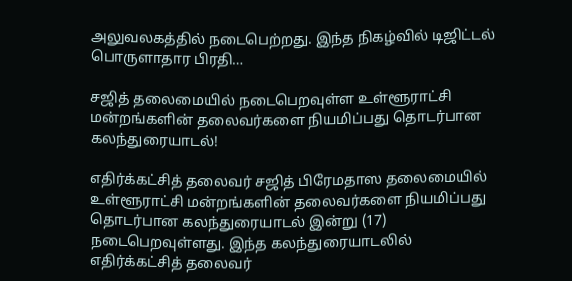அலுவலகத்தில் நடைபெற்றது. இந்த நிகழ்வில் டிஜிட்டல் பொருளாதார பிரதி…

சஜித் தலைமையில் நடைபெறவுள்ள உள்ளூராட்சி மன்றங்களின் தலைவர்களை நியமிப்பது தொடர்பான கலந்துரையாடல்!

எதிர்க்கட்சித் தலைவர் சஜித் பிரேமதாஸ தலைமையில் உள்ளூராட்சி மன்றங்களின் தலைவர்களை நியமிப்பது தொடர்பான கலந்துரையாடல் இன்று (17) நடைபெறவுள்ளது. இந்த கலந்துரையாடலில் எதிர்க்கட்சித் தலைவர்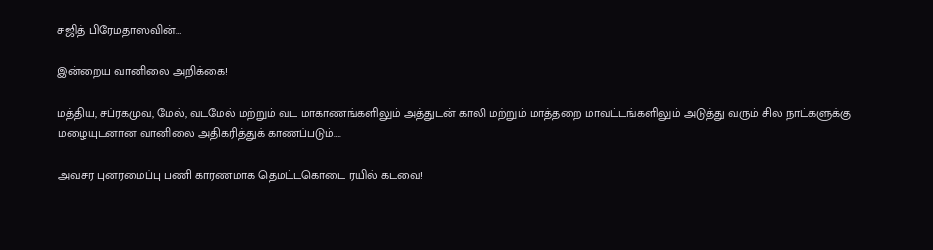சஜித் பிரேமதாஸவின்…

இன்றைய வானிலை அறிக்கை!

மத்திய, சப்ரகமுவ, மேல், வடமேல் மற்றும் வட மாகாணங்களிலும் அத்துடன் காலி மற்றும் மாத்தறை மாவட்டங்களிலும் அடுத்து வரும் சில நாட்களுக்கு மழையுடனான வானிலை அதிகரித்துக் காணப்படும்….

அவசர புனரமைப்பு பணி காரணமாக தெமட்டகொடை ரயில் கடவை!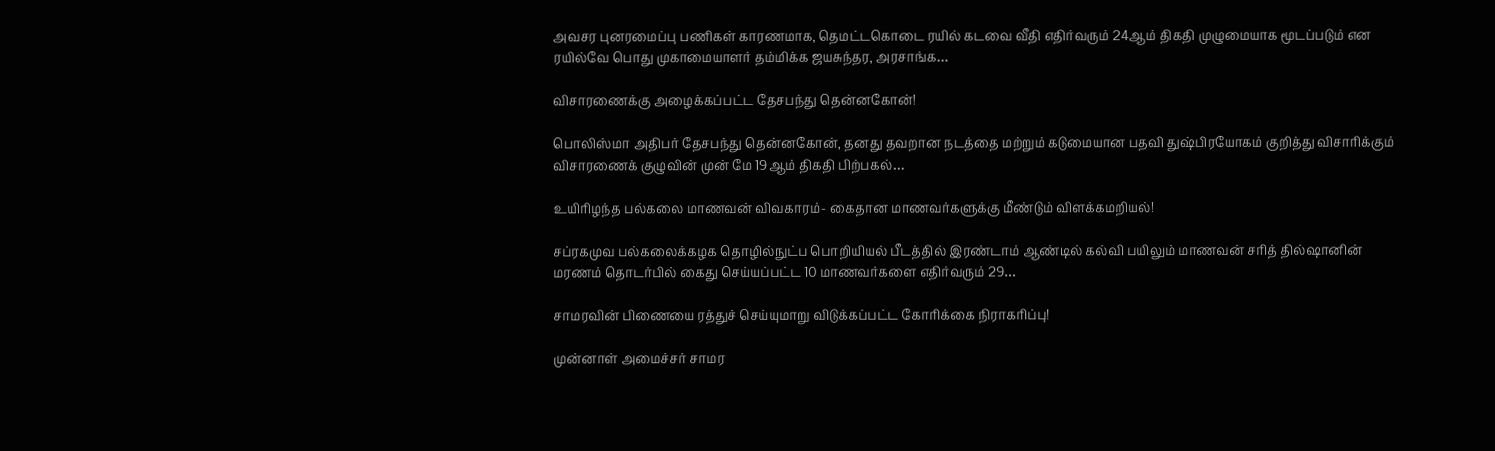அவசர புனரமைப்பு பணிகள் காரணமாக, தெமட்டகொடை ரயில் கடவை வீதி எதிர்வரும் 24ஆம் திகதி முழுமையாக மூடப்படும் என ரயில்வே பொது முகாமையாளர் தம்மிக்க ஜயசுந்தர, அரசாங்க…

விசாரணைக்கு அழைக்கப்பட்ட தேசபந்து தென்னகோன்!

பொலிஸ்மா அதிபர் தேசபந்து தென்னகோன், தனது தவறான நடத்தை மற்றும் கடுமையான பதவி துஷ்பிரயோகம் குறித்து விசாரிக்கும் விசாரணைக் குழுவின் முன் மே 19ஆம் திகதி பிற்பகல்…

உயிரிழந்த பல்கலை மாணவன் விவகாரம்- கைதான மாணவர்களுக்கு மீண்டும் விளக்கமறியல்!

சப்ரகமுவ பல்கலைக்கழக தொழில்நுட்ப பொறியியல் பீடத்தில் இரண்டாம் ஆண்டில் கல்வி பயிலும் மாணவன் சரித் தில்ஷானின் மரணம் தொடர்பில் கைது செய்யப்பட்ட 10 மாணவர்களை எதிர்வரும் 29…

சாமரவின் பிணையை ரத்துச் செய்யுமாறு விடுக்கப்பட்ட கோரிக்கை நிராகரிப்பு!

முன்னாள் அமைச்சர் சாமர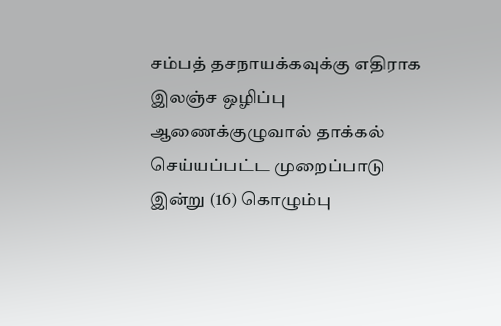சம்பத் தசநாயக்கவுக்கு எதிராக இலஞ்ச ஒழிப்பு ஆணைக்குழுவால் தாக்கல் செய்யப்பட்ட முறைப்பாடு இன்று (16) கொழும்பு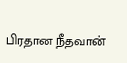பிரதான நீதவான்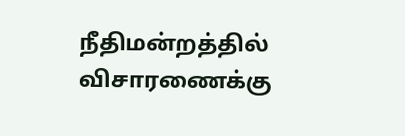நீதிமன்றத்தில் விசாரணைக்கு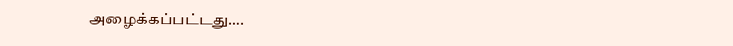அழைக்கப்பட்டது….